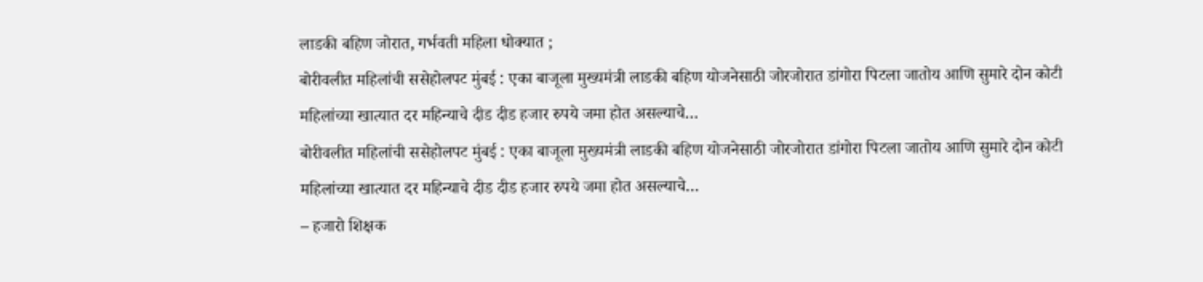लाडकी बहिण जोरात, गर्भवती महिला धोक्यात ;
बोरीवलीत महिलांची ससेहोलपट मुंबई : एका बाजूला मुख्यमंत्री लाडकी बहिण योजनेसाठी जोरजोरात डांगोरा पिटला जातोय आणि सुमारे दोन कोटी महिलांच्या खात्यात दर महिन्याचे दीड दीड हजार रुपये जमा होत असल्याचे…
बोरीवलीत महिलांची ससेहोलपट मुंबई : एका बाजूला मुख्यमंत्री लाडकी बहिण योजनेसाठी जोरजोरात डांगोरा पिटला जातोय आणि सुमारे दोन कोटी महिलांच्या खात्यात दर महिन्याचे दीड दीड हजार रुपये जमा होत असल्याचे…
– हजारो शिक्षक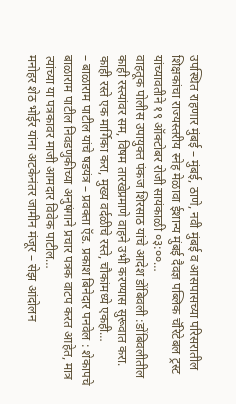उपस्थित राहणार मुंबई – मुंबई, ठाणे, नवी मुंबई व आसपासच्या परिसरातील शिक्षकांचा राज्यस्तरीय स्नेह मेळावा ईशान्य मुंबई दैवज्ञ पब्लिक चॅरिटेबल ट्रस्ट यांच्यावतीने १९ ऑक्टोबर रोजी सायंकाळी ०३:००…
वाहतूक पोलीस उपायुक्त पंकज शिरसाठ यांचे आदेश डोंबिवली :डोंबिवलीतील काही रस्त्यांवर सम, विषम तारखेप्रमाणे वाहने उभी करण्यास सुरूवात करा. काही रस्ते एक मार्गिका करा, मुख्य वर्दळीचे रस्ते, चौकांमध्ये एकही…
– बाळाराम पाटील यांचे षडयंत्र – प्रवक्ता ऍड. प्रकाश बिनेदार पनवेल : शेकापचे बाळाराम पाटील निवडणुकीच्या अनुषंगाने प्रचार पत्रक वाटप करत आहेत, मात्र त्यांच्या या पत्रकावर माजी आमदार विवेक पाटील…
मनोहर शेठ भोईर यांना अटकेनंतर जामीन मंजूर – सेझ आंदोलन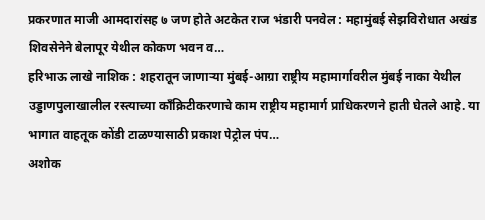प्रकरणात माजी आमदारांसह ७ जण होते अटकेत राज भंडारी पनवेल : महामुंबई सेझविरोधात अखंड शिवसेनेने बेलापूर येथील कोकण भवन व…
हरिभाऊ लाखे नाशिक : शहरातून जाणाऱ्या मुंबई-आग्रा राष्ट्रीय महामार्गावरील मुंबई नाका येथील उड्डाणपुलाखालील रस्त्याच्या काँक्रिटीकरणाचे काम राष्ट्रीय महामार्ग प्राधिकरणने हाती घेतले आहे. या भागात वाहतूक कोंडी टाळण्यासाठी प्रकाश पेट्रोल पंप…
अशोक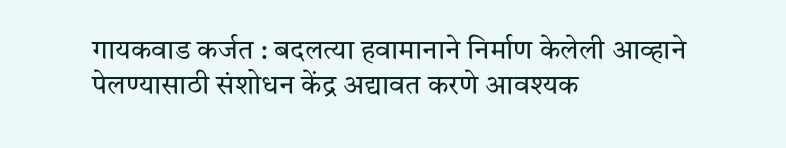गायकवाड कर्जत : बदलत्या हवामानाने निर्माण केलेली आव्हाने पेलण्यासाठी संशोधन केंद्र अद्यावत करणे आवश्यक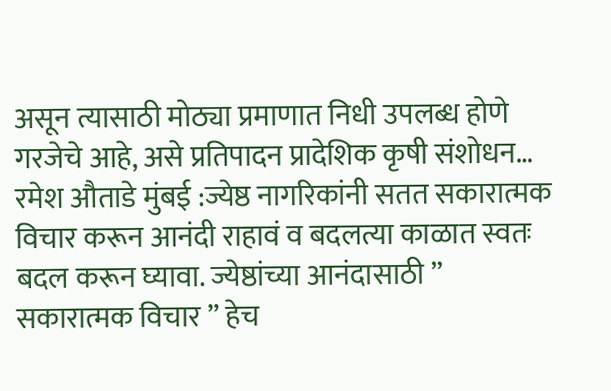असून त्यासाठी मोठ्या प्रमाणात निधी उपलब्ध होणे गरजेचे आहे, असे प्रतिपादन प्रादेशिक कृषी संशोधन…
रमेश औताडे मुंबई :ज्येष्ठ नागरिकांनी सतत सकारात्मक विचार करून आनंदी राहावं व बदलत्या काळात स्वतः बदल करून घ्यावा. ज्येष्ठांच्या आनंदासाठी ” सकारात्मक विचार ” हेच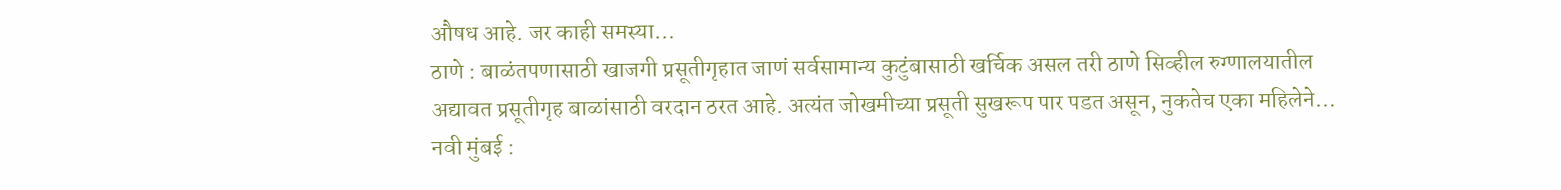औषध आहे. जर काही समस्या…
ठाणे : बाळंतपणासाठी खाजगी प्रसूतीगृहात जाणं सर्वसामान्य कुटुंबासाठी खर्चिक असल तरी ठाणे सिव्हील रुग्णालयातील अद्यावत प्रसूतीगृह बाळांसाठी वरदान ठरत आहे. अत्यंत जोखमीच्या प्रसूती सुखरूप पार पडत असून, नुकतेच एका महिलेने…
नवी मुंबई :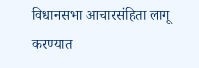विधानसभा आचारसंहिता लागू करण्यात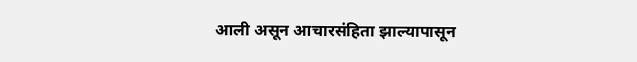आली असून आचारसंहिता झाल्यापासून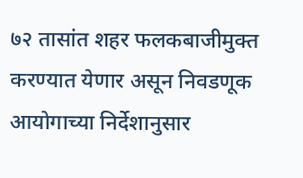७२ तासांत शहर फलकबाजीमुक्त करण्यात येणार असून निवडणूक आयोगाच्या निर्देशानुसार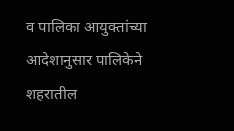व पालिका आयुक्तांच्या आदेशानुसार पालिकेने शहरातील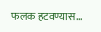फलक हटवण्यास…